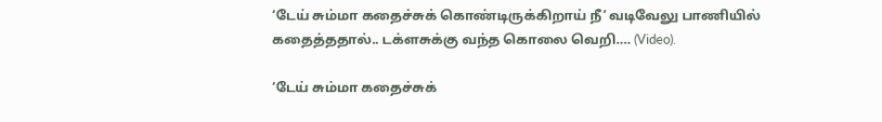‘டேய் சும்மா கதைச்சுக் கொண்டிருக்கிறாய் நீ’ வடிவேலு பாணியில் கதைத்ததால்.. டக்ளசுக்கு வந்த கொலை வெறி…. (Video).

‘டேய் சும்மா கதைச்சுக்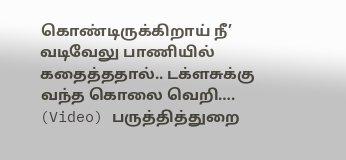கொண்டிருக்கிறாய் நீ’ வடிவேலு பாணியில் கதைத்ததால்.. டக்ளசுக்கு வந்த கொலை வெறி…. (Video) பருத்தித்துறை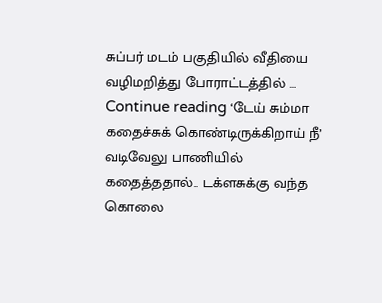சுப்பர் மடம் பகுதியில் வீதியை வழிமறித்து போராட்டத்தில் … Continue reading ‘டேய் சும்மா கதைச்சுக் கொண்டிருக்கிறாய் நீ’ வடிவேலு பாணியில் கதைத்ததால்.. டக்ளசுக்கு வந்த கொலை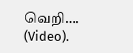வெறி…. (Video).